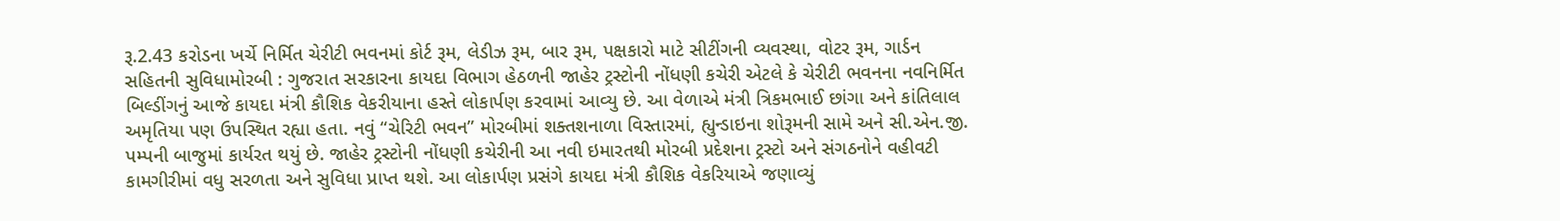રૂ.2.43 કરોડના ખર્ચે નિર્મિત ચેરીટી ભવનમાં કોર્ટ રૂમ, લેડીઝ રૂમ, બાર રૂમ, પક્ષકારો માટે સીટીંગની વ્યવસ્થા, વોટર રૂમ, ગાર્ડન સહિતની સુવિધામોરબી : ગુજરાત સરકારના કાયદા વિભાગ હેઠળની જાહેર ટ્રસ્ટોની નોંધણી કચેરી એટલે કે ચેરીટી ભવનના નવનિર્મિત બિલ્ડીંગનું આજે કાયદા મંત્રી કૌશિક વેકરીયાના હસ્તે લોકાર્પણ કરવામાં આવ્યુ છે. આ વેળાએ મંત્રી ત્રિકમભાઈ છાંગા અને કાંતિલાલ અમૃતિયા પણ ઉપસ્થિત રહ્યા હતા. નવું “ચેરિટી ભવન” મોરબીમાં શક્તશનાળા વિસ્તારમાં, હ્યુન્ડાઇના શોરૂમની સામે અને સી.એન.જી. પમ્પની બાજુમાં કાર્યરત થયું છે. જાહેર ટ્રસ્ટોની નોંધણી કચેરીની આ નવી ઇમારતથી મોરબી પ્રદેશના ટ્રસ્ટો અને સંગઠનોને વહીવટી કામગીરીમાં વધુ સરળતા અને સુવિધા પ્રાપ્ત થશે. આ લોકાર્પણ પ્રસંગે કાયદા મંત્રી કૌશિક વેકરિયાએ જણાવ્યું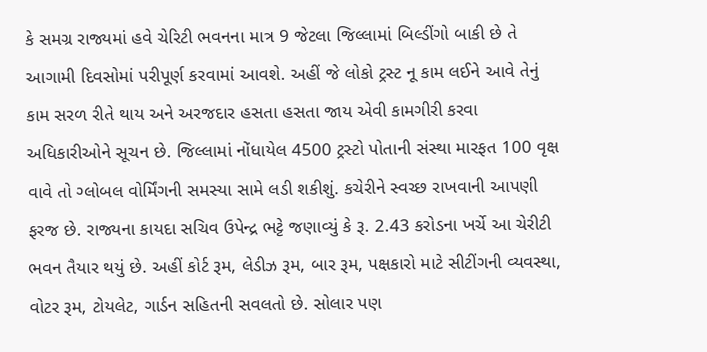કે સમગ્ર રાજ્યમાં હવે ચેરિટી ભવનના માત્ર 9 જેટલા જિલ્લામાં બિલ્ડીંગો બાકી છે તે આગામી દિવસોમાં પરીપૂર્ણ કરવામાં આવશે. અહીં જે લોકો ટ્રસ્ટ નૂ કામ લઈને આવે તેનું કામ સરળ રીતે થાય અને અરજદાર હસતા હસતા જાય એવી કામગીરી કરવા અધિકારીઓને સૂચન છે. જિલ્લામાં નોંધાયેલ 4500 ટ્રસ્ટો પોતાની સંસ્થા મારફત 100 વૃક્ષ વાવે તો ગ્લોબલ વોર્મિંગની સમસ્યા સામે લડી શકીશું. કચેરીને સ્વચ્છ રાખવાની આપણી ફરજ છે. રાજ્યના કાયદા સચિવ ઉપેન્દ્ર ભટ્ટે જણાવ્યું કે રૂ. 2.43 કરોડના ખર્ચે આ ચેરીટી ભવન તૈયાર થયું છે. અહીં કોર્ટ રૂમ, લેડીઝ રૂમ, બાર રૂમ, પક્ષકારો માટે સીટીંગની વ્યવસ્થા, વોટર રૂમ, ટોયલેટ, ગાર્ડન સહિતની સવલતો છે. સોલાર પણ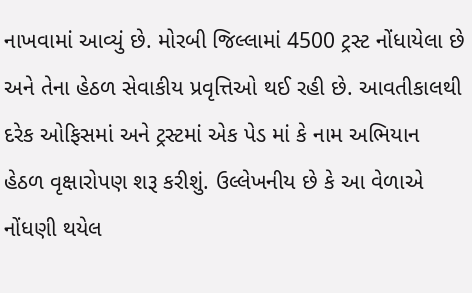નાખવામાં આવ્યું છે. મોરબી જિલ્લામાં 4500 ટ્રસ્ટ નોંધાયેલા છે અને તેના હેઠળ સેવાકીય પ્રવૃત્તિઓ થઈ રહી છે. આવતીકાલથી દરેક ઓફિસમાં અને ટ્રસ્ટમાં એક પેડ માં કે નામ અભિયાન હેઠળ વૃક્ષારોપણ શરૂ કરીશું. ઉલ્લેખનીય છે કે આ વેળાએ નોંધણી થયેલ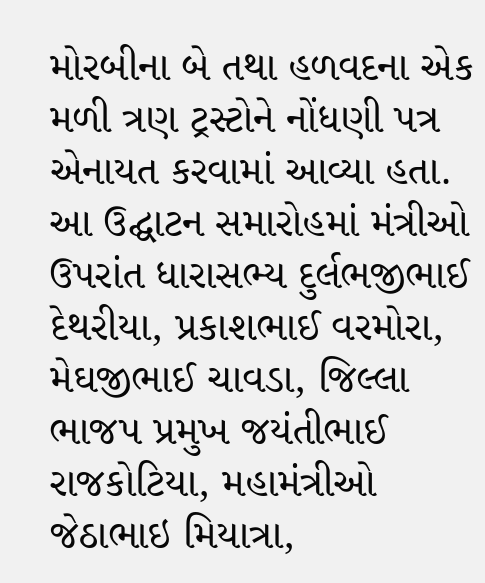મોરબીના બે તથા હળવદના એક મળી ત્રણ ટ્રસ્ટોને નોંધણી પત્ર એનાયત કરવામાં આવ્યા હતા. આ ઉદ્ઘાટન સમારોહમાં મંત્રીઓ ઉપરાંત ધારાસભ્ય દુર્લભજીભાઈ દેથરીયા, પ્રકાશભાઈ વરમોરા, મેઘજીભાઈ ચાવડા, જિલ્લા ભાજપ પ્રમુખ જયંતીભાઈ રાજકોટિયા, મહામંત્રીઓ જેઠાભાઇ મિયાત્રા,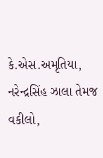કે.એસ.અમૃતિયા, નરેન્દ્રસિંહ ઝાલા તેમજ વકીલો,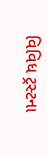વિવિધ ટ્રસ્ટના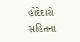હોદેદારો સહિતના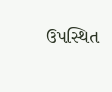ઉપસ્થિત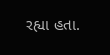રહ્યા હતા.